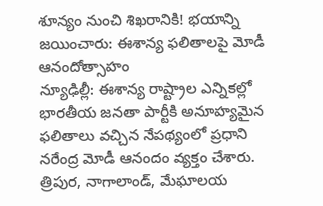శూన్యం నుంచి శిఖరానికి! భయాన్ని జయించారు: ఈశాన్య ఫలితాలపై మోడీ ఆనందోత్సాహం
న్యూఢిల్లీ: ఈశాన్య రాష్ట్రాల ఎన్నికల్లో భారతీయ జనతా పార్టీకి అనూహ్యమైన ఫలితాలు వచ్చిన నేపథ్యంలో ప్రధాని నరేంద్ర మోడీ ఆనందం వ్యక్తం చేశారు. త్రిపుర, నాగాలాండ్, మేఘాలయ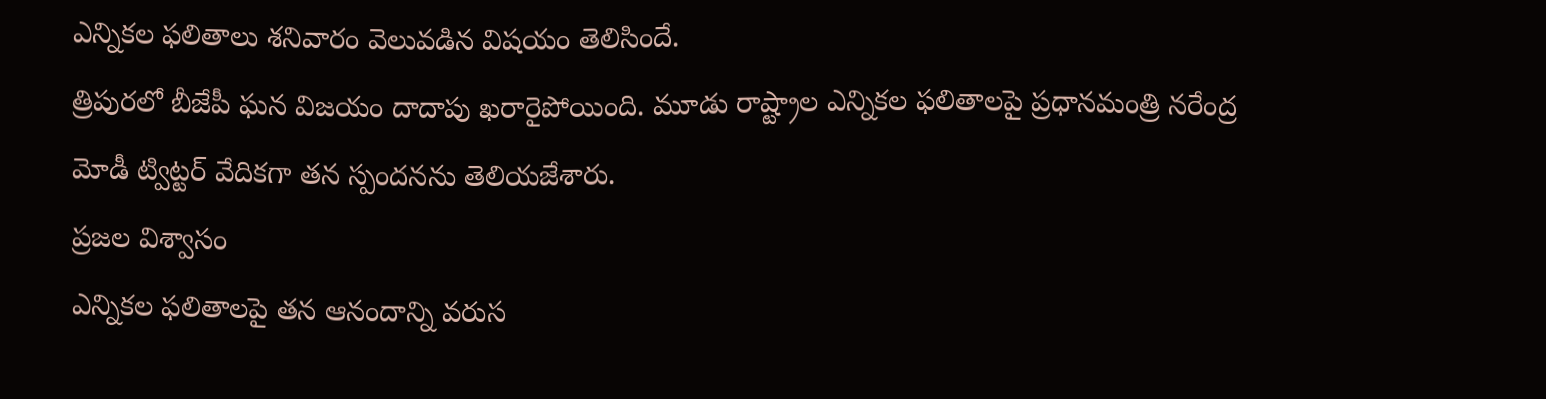ఎన్నికల ఫలితాలు శనివారం వెలువడిన విషయం తెలిసిందే.
త్రిపురలో బీజేపీ ఘన విజయం దాదాపు ఖరారైపోయింది. మూడు రాష్ట్రాల ఎన్నికల ఫలితాలపై ప్రధానమంత్రి నరేంద్ర మోడీ ట్విట్టర్ వేదికగా తన స్పందనను తెలియజేశారు.
ప్రజల విశ్వాసం
ఎన్నికల ఫలితాలపై తన ఆనందాన్ని వరుస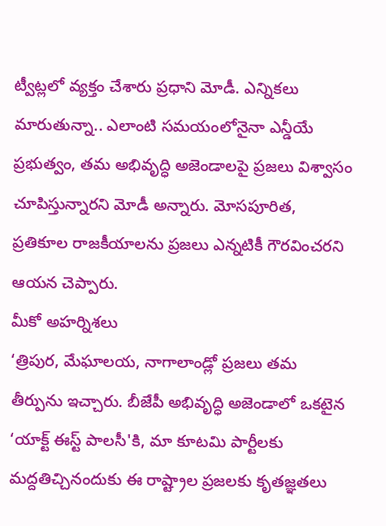ట్వీట్లలో వ్యక్తం చేశారు ప్రధాని మోడీ. ఎన్నికలు మారుతున్నా.. ఎలాంటి సమయంలోనైనా ఎన్డీయే ప్రభుత్వం, తమ అభివృద్ధి అజెండాలపై ప్రజలు విశ్వాసం చూపిస్తున్నారని మోడీ అన్నారు. మోసపూరిత, ప్రతికూల రాజకీయాలను ప్రజలు ఎన్నటికీ గౌరవించరని ఆయన చెప్పారు.
మీకో అహర్నిశలు
‘త్రిపుర, మేఘాలయ, నాగాలాండ్లో ప్రజలు తమ తీర్పును ఇచ్చారు. బీజేపీ అభివృద్ధి అజెండాలో ఒకటైన ‘యాక్ట్ ఈస్ట్ పాలసీ'కి, మా కూటమి పార్టీలకు మద్దతిచ్చినందుకు ఈ రాష్ట్రాల ప్రజలకు కృతజ్ఞతలు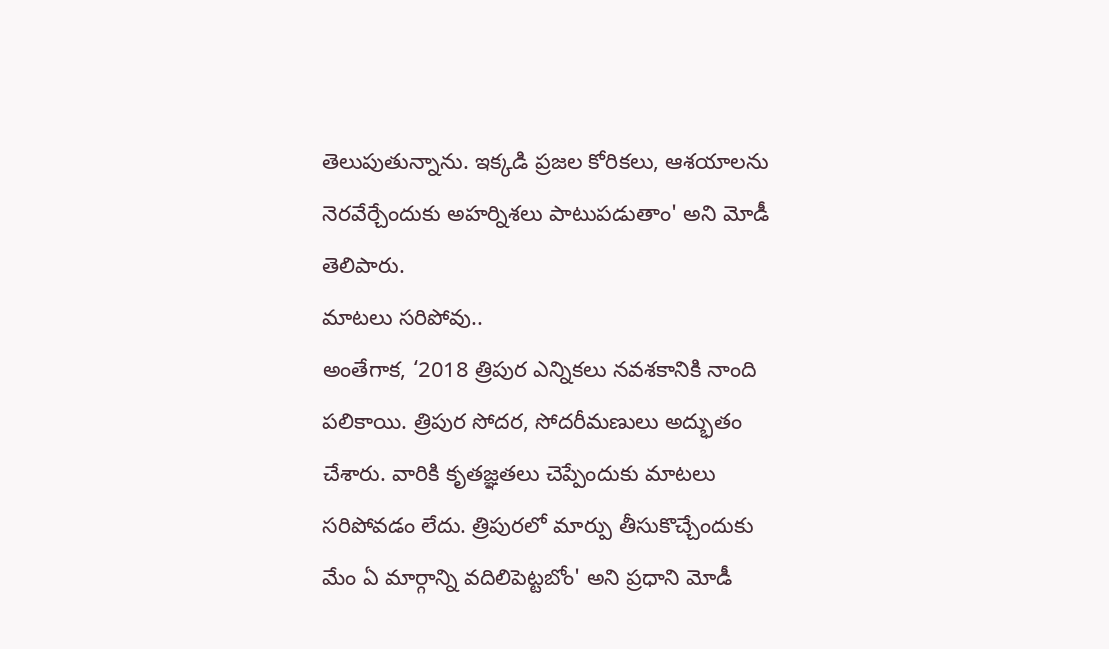తెలుపుతున్నాను. ఇక్కడి ప్రజల కోరికలు, ఆశయాలను నెరవేర్చేందుకు అహర్నిశలు పాటుపడుతాం' అని మోడీ తెలిపారు.
మాటలు సరిపోవు..
అంతేగాక, ‘2018 త్రిపుర ఎన్నికలు నవశకానికి నాంది పలికాయి. త్రిపుర సోదర, సోదరీమణులు అద్భుతం చేశారు. వారికి కృతజ్ఞతలు చెప్పేందుకు మాటలు సరిపోవడం లేదు. త్రిపురలో మార్పు తీసుకొచ్చేందుకు మేం ఏ మార్గాన్ని వదిలిపెట్టబోం' అని ప్రధాని మోడీ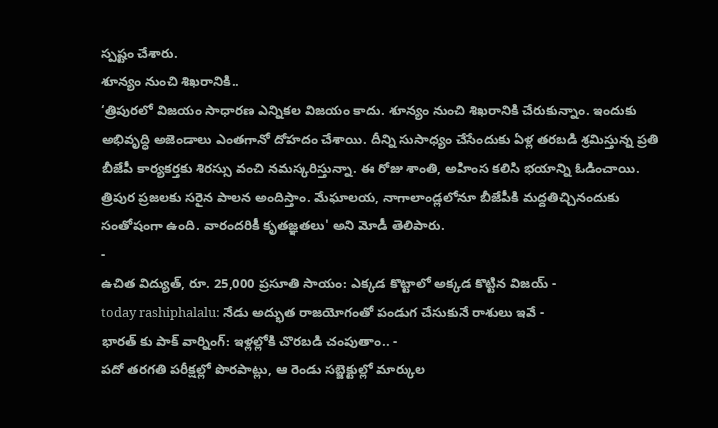స్పష్టం చేశారు.
శూన్యం నుంచి శిఖరానికి..
‘త్రిపురలో విజయం సాధారణ ఎన్నికల విజయం కాదు. శూన్యం నుంచి శిఖరానికి చేరుకున్నాం. ఇందుకు అభివృద్ధి అజెండాలు ఎంతగానో దోహదం చేశాయి. దీన్ని సుసాధ్యం చేసేందుకు ఏళ్ల తరబడి శ్రమిస్తున్న ప్రతి బీజేపీ కార్యకర్తకు శిరస్సు వంచి నమస్కరిస్తున్నా. ఈ రోజు శాంతి, అహింస కలిసి భయాన్ని ఓడించాయి. త్రిపుర ప్రజలకు సరైన పాలన అందిస్తాం. మేఘాలయ, నాగాలాండ్లలోనూ బీజేపీకి మద్దతిచ్చినందుకు సంతోషంగా ఉంది. వారందరికీ కృతజ్ఞతలు' అని మోడీ తెలిపారు.
-
ఉచిత విద్యుత్, రూ. 25,000 ప్రసూతి సాయం: ఎక్కడ కొట్టాలో అక్కడ కొట్టిన విజయ్ -
today rashiphalalu: నేడు అద్భుత రాజయోగంతో పండుగ చేసుకునే రాశులు ఇవే -
భారత్ కు పాక్ వార్నింగ్: ఇళ్లల్లోకి చొరబడి చంపుతాం.. -
పదో తరగతి పరీక్షల్లో పొరపాట్లు, ఆ రెండు సబ్జెక్టుల్లో మార్కుల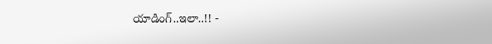యాడింగ్..ఇలా..!! -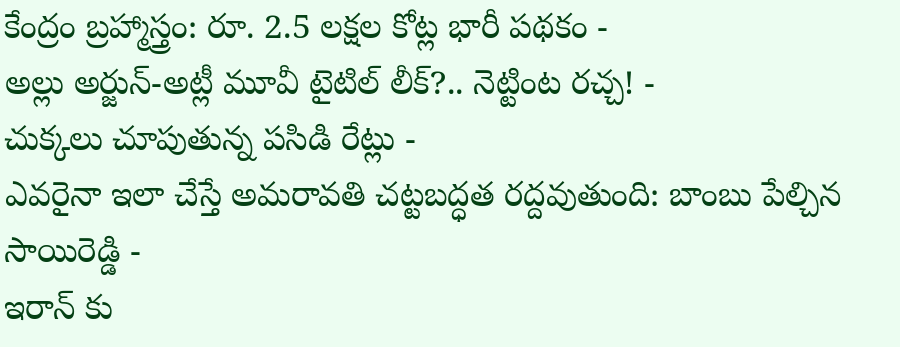కేంద్రం బ్రహ్మాస్త్రం: రూ. 2.5 లక్షల కోట్ల భారీ పథకం -
అల్లు అర్జున్-అట్లీ మూవీ టైటిల్ లీక్?.. నెట్టింట రచ్చ! -
చుక్కలు చూపుతున్న పసిడి రేట్లు -
ఎవరైనా ఇలా చేస్తే అమరావతి చట్టబద్ధత రద్దవుతుంది: బాంబు పేల్చిన సాయిరెడ్డి -
ఇరాన్ కు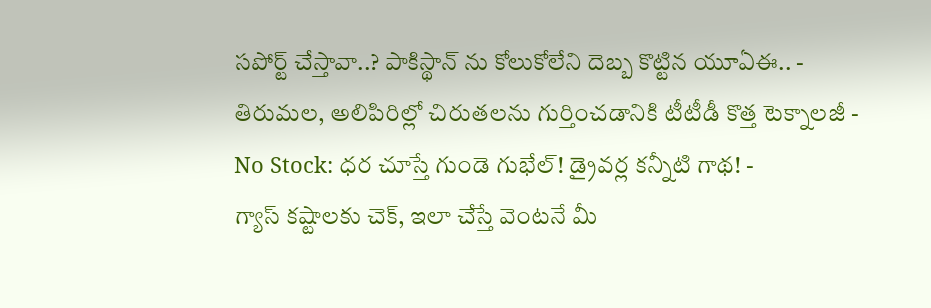సపోర్ట్ చేస్తావా..? పాకిస్థాన్ ను కోలుకోలేని దెబ్బ కొట్టిన యూఏఈ.. -
తిరుమల, అలిపిరిల్లో చిరుతలను గుర్తించడానికి టీటీడీ కొత్త టెక్నాలజీ -
No Stock: ధర చూస్తే గుండె గుభేల్! డ్రైవర్ల కన్నీటి గాథ! -
గ్యాస్ కష్టాలకు చెక్, ఇలా చేస్తే వెంటనే మీ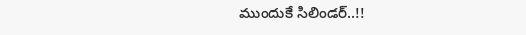ముందుకే సిలిండర్..!!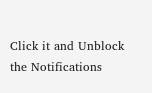Click it and Unblock the Notifications